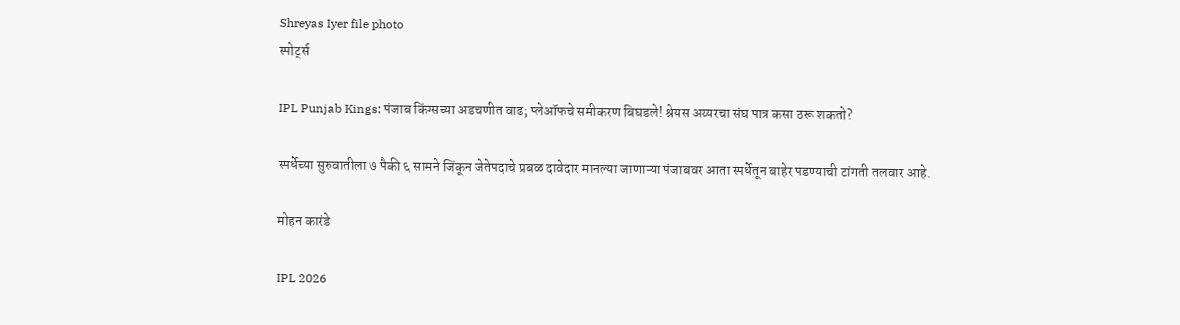Shreyas Iyer file photo
स्पोर्ट्स

IPL Punjab Kings: पंजाब किंग्सच्या अडचणीत वाढ; प्लेऑफचे समीकरण बिघडले! श्रेयस अय्यरचा संघ पात्र कसा ठरू शकतो?

स्पर्धेच्या सुरुवातीला ७ पैकी ६ सामने जिंकून जेतेपदाचे प्रबळ दावेदार मानल्या जाणाऱ्या पंजाबवर आता स्पर्धेतून बाहेर पडण्याची टांगती तलवार आहे.

मोहन कारंडे

IPL 2026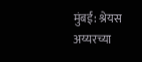मुंबई: श्रेयस अय्यरच्या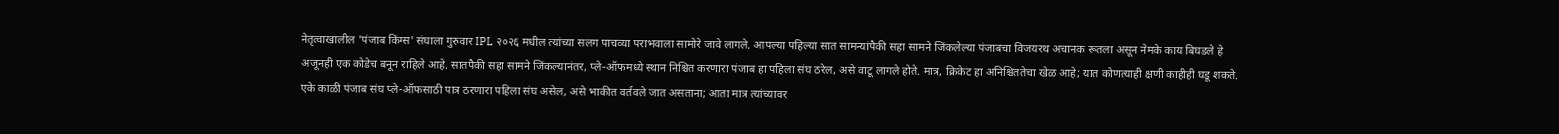नेतृत्वाखालील 'पंजाब किंग्स' संघाला गुरुवार IPL २०२६ मधील त्यांच्या सलग पाचव्या पराभवाला सामोरे जावे लागले. आपल्या पहिल्या सात सामन्यांपैकी सहा सामने जिंकलेल्या पंजाबचा विजयरथ अचानक रूतला असून नेमके काय बिघडले हे अजूनही एक कोडेच बनून राहिले आहे. सातपैकी सहा सामने जिंकल्यानंतर, प्ले-ऑफमध्ये स्थान निश्चित करणारा पंजाब हा पहिला संघ ठरेल, असे वाटू लागले होते. मात्र, क्रिकेट हा अनिश्चिततेचा खेळ आहे; यात कोणत्याही क्षणी काहीही घडू शकते. एके काळी पंजाब संघ प्ले-ऑफसाठी पात्र ठरणारा पहिला संघ असेल, असे भाकीत वर्तवले जात असताना; आता मात्र त्यांच्यावर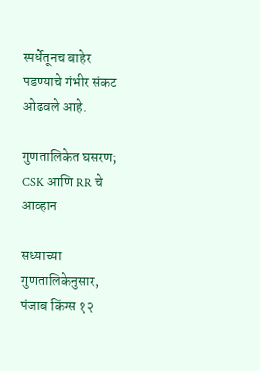स्पर्धेतूनच बाहेर पडण्याचे गंभीर संकट ओढवले आहे.

गुणतालिकेत घसरण; CSK आणि RR चे आव्हान

सध्याच्या गुणतालिकेनुसार, पंजाब किंग्स १२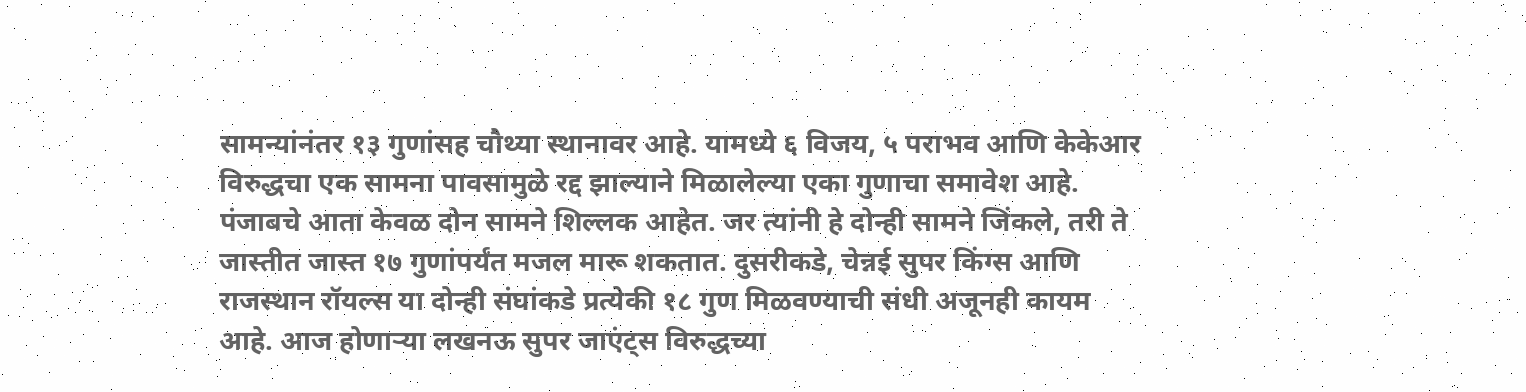सामन्यांनंतर १३ गुणांसह चौथ्या स्थानावर आहे. यामध्ये ६ विजय, ५ पराभव आणि केकेआर विरुद्धचा एक सामना पावसामुळे रद्द झाल्याने मिळालेल्या एका गुणाचा समावेश आहे. पंजाबचे आता केवळ दोन सामने शिल्लक आहेत. जर त्यांनी हे दोन्ही सामने जिंकले, तरी ते जास्तीत जास्त १७ गुणांपर्यंत मजल मारू शकतात. दुसरीकडे, चेन्नई सुपर किंग्स आणि राजस्थान रॉयल्स या दोन्ही संघांकडे प्रत्येकी १८ गुण मिळवण्याची संधी अजूनही कायम आहे. आज होणाऱ्या लखनऊ सुपर जाएंट्स विरुद्धच्या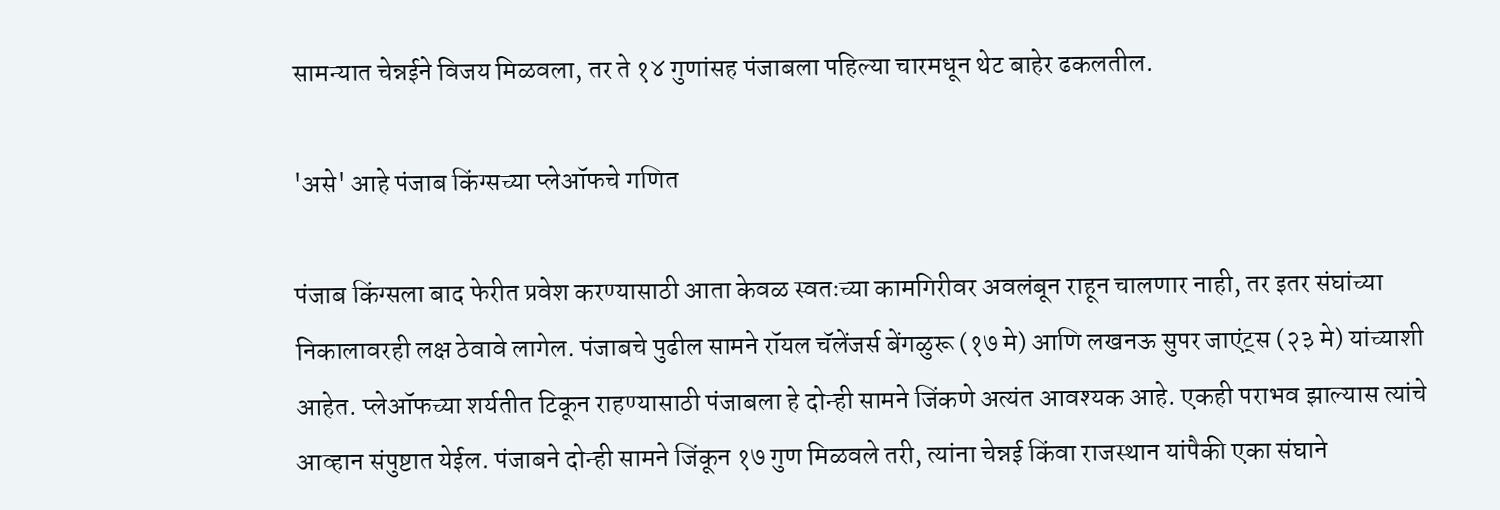सामन्यात चेन्नईने विजय मिळवला, तर ते १४ गुणांसह पंजाबला पहिल्या चारमधून थेट बाहेर ढकलतील.

'असे' आहे पंजाब किंग्सच्या प्लेऑफचे गणित

पंजाब किंग्सला बाद फेरीत प्रवेश करण्यासाठी आता केवळ स्वतःच्या कामगिरीवर अवलंबून राहून चालणार नाही, तर इतर संघांच्या निकालावरही लक्ष ठेवावे लागेल. पंजाबचे पुढील सामने रॉयल चॅलेंजर्स बेंगळुरू (१७ मे) आणि लखनऊ सुपर जाएंट्स (२३ मे) यांच्याशी आहेत. प्लेऑफच्या शर्यतीत टिकून राहण्यासाठी पंजाबला हे दोन्ही सामने जिंकणे अत्यंत आवश्यक आहे. एकही पराभव झाल्यास त्यांचे आव्हान संपुष्टात येईल. पंजाबने दोन्ही सामने जिंकून १७ गुण मिळवले तरी, त्यांना चेन्नई किंवा राजस्थान यांपैकी एका संघाने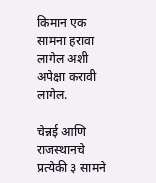किमान एक सामना हरावा लागेल अशी अपेक्षा करावी लागेल.

चेन्नई आणि राजस्थानचे प्रत्येकी ३ सामने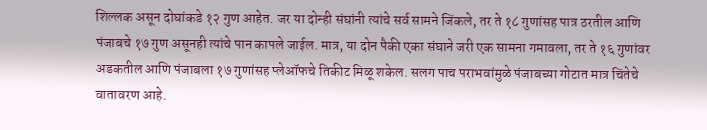शिल्लक असून दोघांकडे १२ गुण आहेत. जर या दोन्ही संघांनी त्यांचे सर्व सामने जिंकले, तर ते १८ गुणांसह पात्र ठरतील आणि पंजाबचे १७ गुण असूनही त्यांचे पान कापले जाईल. मात्र, या दोन पैकी एका संघाने जरी एक सामना गमावला, तर ते १६ गुणांवर अडकतील आणि पंजाबला १७ गुणांसह प्लेऑफचे तिकीट मिळू शकेल. सलग पाच पराभवांमुळे पंजाबच्या गोटात मात्र चिंतेचे वातावरण आहे.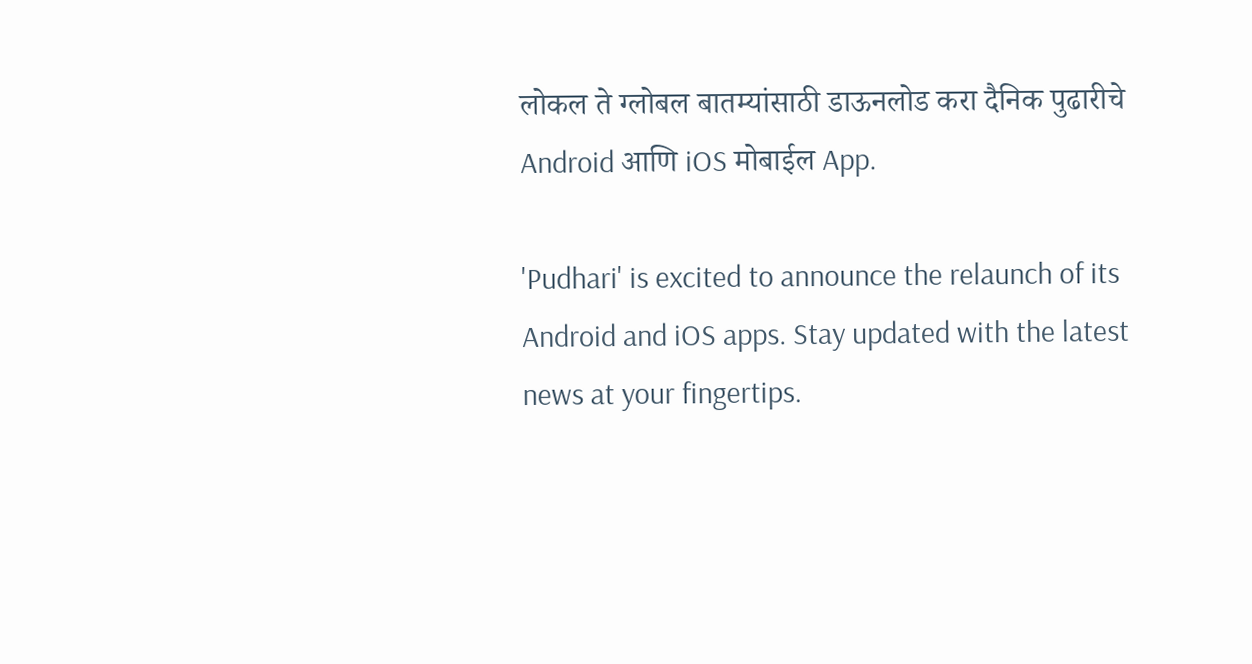लोकल ते ग्लोबल बातम्यांसाठी डाऊनलोड करा दैनिक पुढारीचे Android आणि iOS मोबाईल App.

'Pudhari' is excited to announce the relaunch of its Android and iOS apps. Stay updated with the latest news at your fingertips.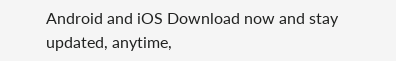Android and iOS Download now and stay updated, anytime,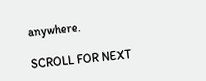anywhere.

SCROLL FOR NEXT